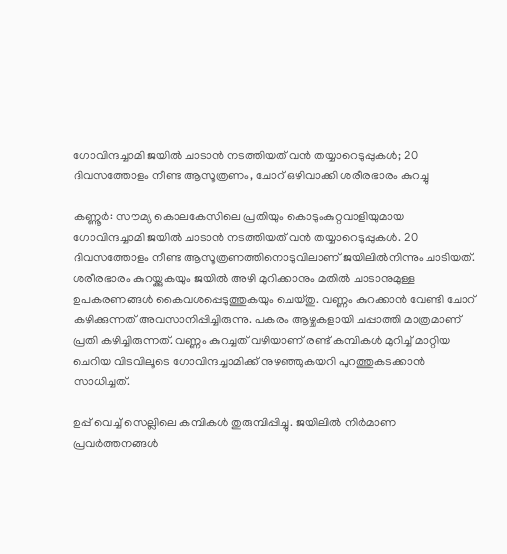ഗോവിന്ദച്ചാമി ജയിൽ ചാടാൻ നടത്തിയത് വൻ തയ്യാറെടുപ്പുകൾ; 20 ദിവസത്തോളം നീണ്ട ആസൂത്രണം, ചോറ് ഒഴിവാക്കി ശരീരഭാരം കുറച്ചു

കണ്ണൂർ: സൗമ്യ കൊലകേസിലെ പ്രതിയും കൊടുംകുറ്റവാളിയുമായ ഗോവിന്ദച്ചാമി ജയിൽ ചാടാൻ നടത്തിയത് വൻ തയ്യാറെടുപ്പുകൾ. 20 ദിവസത്തോളം നീണ്ട ആസൂത്രണത്തിനൊടുവിലാണ് ജയിലിൽനിന്നും ചാടിയത്. ശരീരഭാരം കുറയ്ക്കുകയും ജയിൽ അഴി മുറിക്കാനും മതിൽ ചാടാനുമുള്ള ഉപകരണങ്ങൾ കൈവശപ്പെടുത്തുകയും ചെയ്തു. വണ്ണം കുറക്കാൻ വേണ്ടി ചോറ് കഴിക്കുന്നത് അവസാനിപ്പിച്ചിരുന്നു. പകരം ആഴ്ചകളായി ചപ്പാത്തി മാത്രമാണ് പ്രതി കഴിച്ചിരുന്നത്. വണ്ണം കുറച്ചത് വഴിയാണ് രണ്ട് കമ്പികൾ മുറിച്ച് മാറ്റിയ ചെറിയ വിടവിലൂടെ ഗോവിന്ദച്ചാമിക്ക് നുഴഞ്ഞുകയറി പുറത്തുകടക്കാൻ സാധിച്ചത്.

ഉപ്പ് വെച്ച് സെല്ലിലെ കമ്പികൾ തുരുമ്പിപ്പിച്ചു. ജയിലിൽ നിർമാണ പ്രവർത്തനങ്ങൾ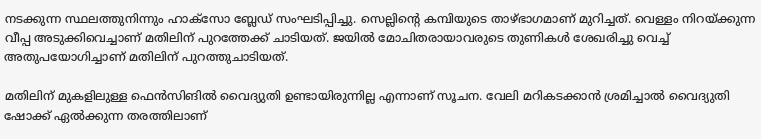നടക്കുന്ന സ്ഥലത്തുനിന്നും ഹാക്‌സോ ബ്ലേഡ് സംഘടിപ്പിച്ചു. സെല്ലിന്റെ കമ്പിയുടെ താഴ്ഭാഗമാണ് മുറിച്ചത്. വെള്ളം നിറയ്ക്കുന്ന വീപ്പ അടുക്കിവെച്ചാണ് മതിലിന് പുറത്തേക്ക് ചാടിയത്. ജയിൽ മോചിതരായാവരുടെ തുണികൾ ശേഖരിച്ചു വെച്ച് അതുപയോഗിച്ചാണ് മതിലിന് പുറത്തുചാടിയത്.

മതിലിന് മുകളിലുള്ള ഫെൻസിങിൽ വൈദ്യുതി ഉണ്ടായിരുന്നില്ല എന്നാണ് സൂചന. വേലി മറികടക്കാൻ ശ്രമിച്ചാൽ വൈദ്യുതി ഷോക്ക് ഏൽക്കുന്ന തരത്തിലാണ്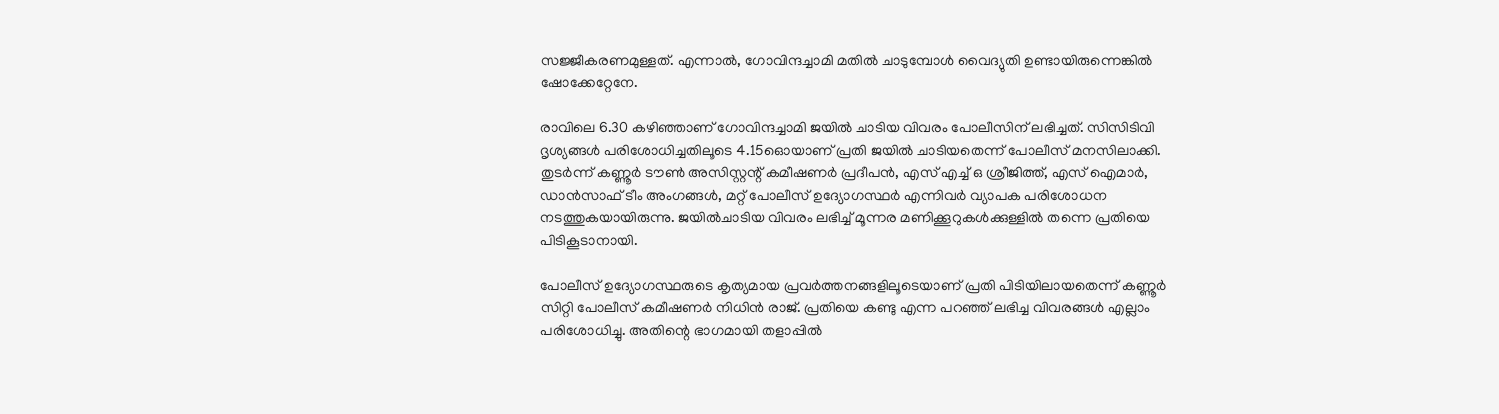സജ്ജീകരണമുള്ളത്. എന്നാൽ, ഗോവിന്ദച്ചാമി മതിൽ ചാടുമ്പോൾ വൈദ്യുതി ഉണ്ടായിരുന്നെങ്കിൽ ഷോക്കേറ്റേനേ.

രാവിലെ 6.30 കഴിഞ്ഞാണ് ഗോവിന്ദച്ചാമി ജയിൽ ചാടിയ വിവരം പോലീസിന് ലഭിച്ചത്. സിസിടിവി ദൃശ്യങ്ങൾ പരിശോധിച്ചതിലൂടെ 4.15ഓെയാണ് പ്രതി ജയിൽ ചാടിയതെന്ന് പോലീസ് മനസിലാക്കി. തുടർന്ന് കണ്ണൂർ ടൗൺ അസിസ്റ്റന്റ് കമീഷണർ പ്രദീപൻ, എസ് എച്ച് ഒ ശ്രീജിത്ത്, എസ് ഐമാർ, ഡാൻസാഫ് ടീം അംഗങ്ങൾ, മറ്റ് പോലീസ് ഉദ്യോഗസ്ഥർ എന്നിവർ വ്യാപക പരിശോധന നടത്തുകയായിരുന്നു. ജയിൽചാടിയ വിവരം ലഭിച്ച് മൂന്നര മണിക്കൂറുകൾക്കുള്ളിൽ തന്നെ പ്രതിയെ പിടികൂടാനായി.

പോലീസ് ഉദ്യോഗസ്ഥരുടെ കൃത്യമായ പ്രവർത്തനങ്ങളിലൂടെയാണ് പ്രതി പിടിയിലായതെന്ന് കണ്ണൂർ സിറ്റി പോലീസ് കമീഷണർ നിധിൻ രാജ്. പ്രതിയെ കണ്ടു എന്ന പറഞ്ഞ് ലഭിച്ച വിവരങ്ങൾ എല്ലാം പരിശോധിച്ചു. അതിന്റെ ഭാഗമായി തളാപ്പിൽ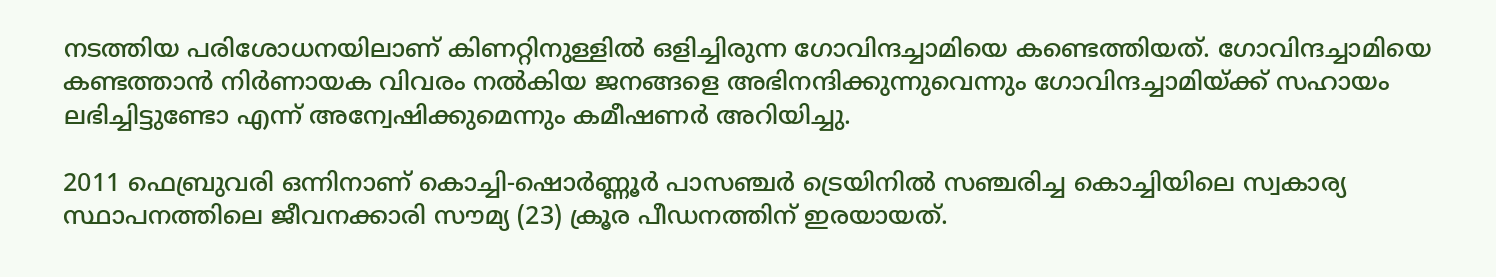നടത്തിയ പരിശോധനയിലാണ് കിണറ്റിനുള്ളിൽ ഒളിച്ചിരുന്ന ഗോവിന്ദച്ചാമിയെ കണ്ടെത്തിയത്. ഗോവിന്ദച്ചാമിയെ കണ്ടത്താൻ നിർണായക വിവരം നൽകിയ ജനങ്ങളെ അഭിനന്ദിക്കുന്നുവെന്നും ഗോവിന്ദച്ചാമിയ്ക്ക് സഹായം ലഭിച്ചിട്ടുണ്ടോ എന്ന് അന്വേഷിക്കുമെന്നും കമീഷണർ അറിയിച്ചു.

2011 ഫെബ്രുവരി ഒന്നിനാണ് കൊച്ചി-ഷൊർണ്ണൂർ പാസഞ്ചർ ട്രെയിനിൽ സഞ്ചരിച്ച കൊച്ചിയിലെ സ്വകാര്യ സ്ഥാപനത്തിലെ ജീവനക്കാരി സൗമ്യ (23) ക്രൂര പീഡനത്തിന് ഇരയായത്.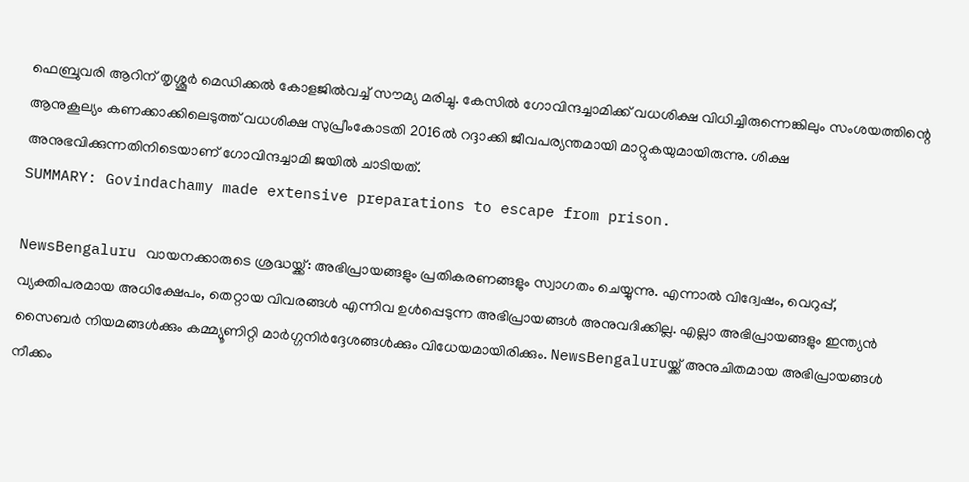ഫെബ്രുവരി ആറിന് തൃശ്ശൂർ മെഡിക്കൽ കോളജിൽവച്ച് സൗമ്യ മരിച്ചു. കേസിൽ ഗോവിന്ദച്ചാമിക്ക് വധശിക്ഷ വിധിച്ചിരുന്നെങ്കിലും സംശയത്തിന്റെ ആനുകൂല്യം കണക്കാക്കിലെടുത്ത് വധശിക്ഷ സുപ്രീംകോടതി 2016ൽ റദ്ദാക്കി ജീവപര്യന്തമായി മാറ്റുകയുമായിരുന്നു. ശിക്ഷ അനുഭവിക്കുന്നതിനിടെയാണ് ഗോവിന്ദച്ചാമി ജയിൽ ചാടിയത്.
SUMMARY: Govindachamy made extensive preparations to escape from prison.

NewsBengaluru വായനക്കാരുടെ ശ്രദ്ധയ്ക്ക്: അഭിപ്രായങ്ങളും പ്രതികരണങ്ങളും സ്വാഗതം ചെയ്യുന്നു. എന്നാൽ വിദ്വേഷം, വെറുപ്പ്, വ്യക്തിപരമായ അധിക്ഷേപം, തെറ്റായ വിവരങ്ങൾ എന്നിവ ഉൾപ്പെടുന്ന അഭിപ്രായങ്ങൾ അനുവദിക്കില്ല. എല്ലാ അഭിപ്രായങ്ങളും ഇന്ത്യൻ സൈബർ നിയമങ്ങൾക്കും കമ്മ്യൂണിറ്റി മാർഗ്ഗനിർദ്ദേശങ്ങൾക്കും വിധേയമായിരിക്കും. NewsBengaluruയ്ക്ക് അനുചിതമായ അഭിപ്രായങ്ങൾ നീക്കം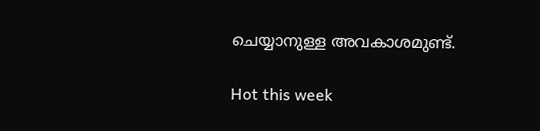ചെയ്യാനുള്ള അവകാശമുണ്ട്.

Hot this week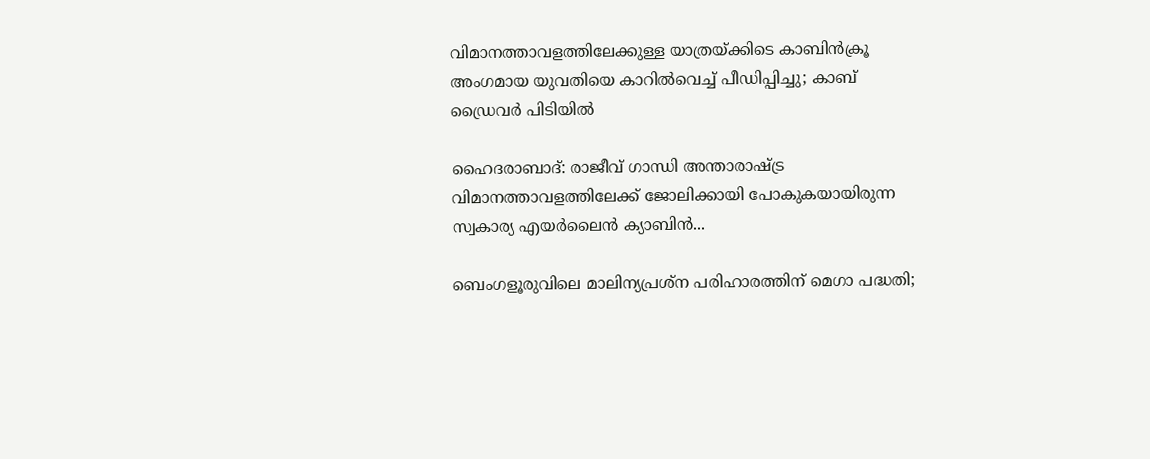വിമാനത്താവളത്തിലേക്കുള്ള യാത്രയ്ക്കിടെ കാബിൻക്രൂ അംഗമായ യുവതിയെ കാറിൽവെച്ച് പീഡിപ്പിച്ചു; കാബ് ഡ്രൈവർ പിടിയിൽ

ഹൈദരാബാദ്: രാജീവ് ഗാന്ധി അന്താരാഷ്ട്ര വിമാനത്താവളത്തിലേക്ക് ജോലിക്കായി പോകുകയായിരുന്ന സ്വകാര്യ എയര്‍ലൈന്‍ ക്യാബിന്‍...

ബെംഗളൂരുവിലെ മാലിന്യപ്രശ്ന പരിഹാരത്തിന് മെഗാ പദ്ധതി;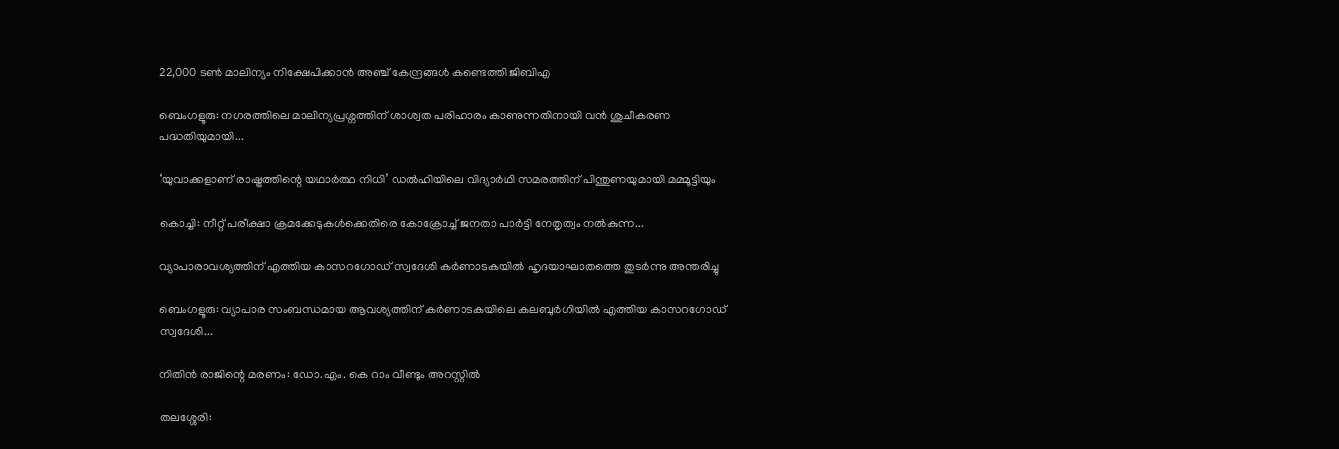22,000 ടൺ മാലിന്യം നിക്ഷേപിക്കാൻ അഞ്ച് കേന്ദ്രങ്ങൾ കണ്ടെത്തി ജിബിഎ

ബെംഗളൂരു: നഗരത്തിലെ മാലിന്യപ്രശ്നത്തിന് ശാശ്വത പരിഹാരം കാണുന്നതിനായി വൻ ശുചീകരണ പദ്ധതിയുമായി...

‘യുവാക്കളാണ് രാഷ്ട്രത്തിന്റെ യഥാര്‍ത്ഥ നിധി’ ഡല്‍ഹിയിലെ വിദ്യാര്‍ഥി സമരത്തിന് പിന്തുണയുമായി മമ്മൂട്ടിയും

കൊച്ചി: നീറ്റ് പരീക്ഷാ ക്രമക്കേടുകൾക്കെതിരെ കോക്രോച്ച് ജനതാ പാർട്ടി നേതൃത്വം നൽകുന്ന...

വ്യാപാരാവശ്യത്തിന് എത്തിയ കാസറഗോഡ് സ്വദേശി കര്‍ണാടകയില്‍ ഹൃദയാഘാതത്തെ തുടര്‍ന്നു അന്തരിച്ചു

ബെംഗളൂരു: വ്യാപാര സംബന്ധമായ ആവശ്യത്തിന് കര്‍ണാടകയിലെ കലബുര്‍ഗിയില്‍ എത്തിയ കാസറഗോഡ് സ്വദേശി...

നിതിന്‍ രാജിന്റെ മരണം: ഡോ.എം. കെ റാം വീണ്ടും അറസ്റ്റില്‍

തലശ്ശേരി: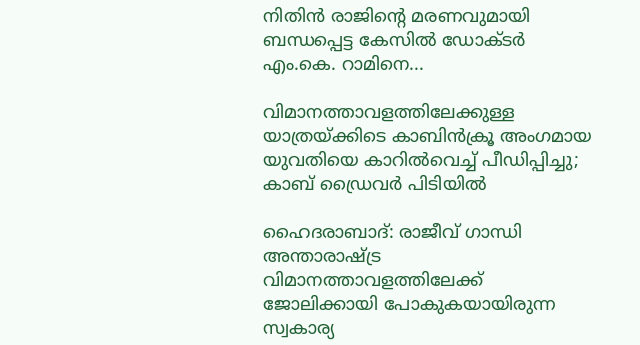നിതിൻ രാജിന്റെ മരണവുമായി ബന്ധപ്പെട്ട കേസിൽ ഡോക്ടർ എം.കെ. റാമിനെ...

വിമാനത്താവളത്തിലേക്കുള്ള യാത്രയ്ക്കിടെ കാബിൻക്രൂ അംഗമായ യുവതിയെ കാറിൽവെച്ച് പീഡിപ്പിച്ചു; കാബ് ഡ്രൈവർ പിടിയിൽ

ഹൈദരാബാദ്: രാജീവ് ഗാന്ധി അന്താരാഷ്ട്ര വിമാനത്താവളത്തിലേക്ക് ജോലിക്കായി പോകുകയായിരുന്ന സ്വകാര്യ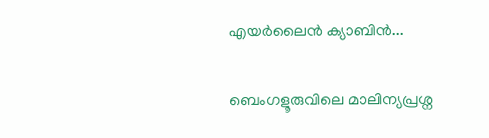എയര്‍ലൈന്‍ ക്യാബിന്‍...

ബെംഗളൂരുവിലെ മാലിന്യപ്രശ്ന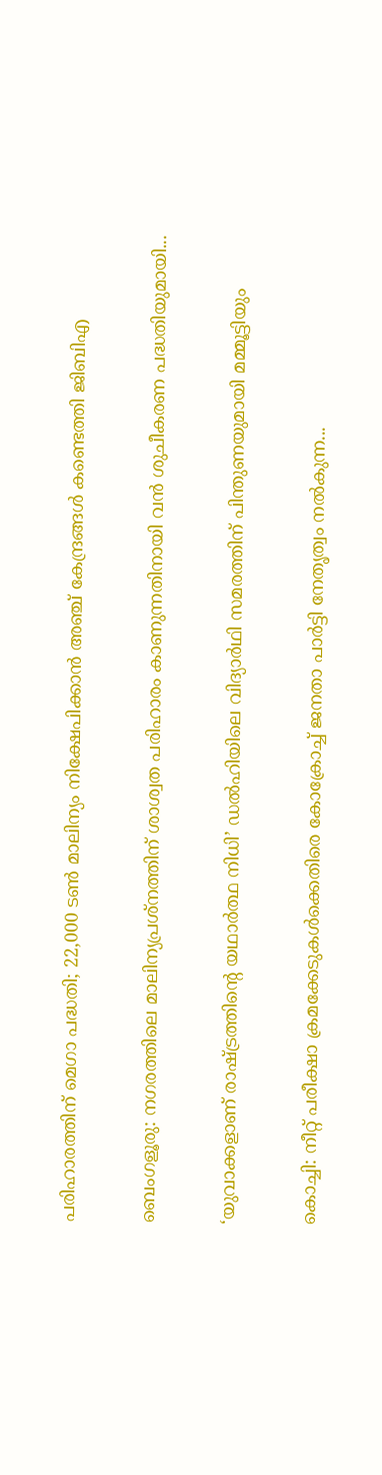പരിഹാരത്തിന് മെഗാ പദ്ധതി; 22,000 ടൺ മാലിന്യം നിക്ഷേപിക്കാൻ അഞ്ച് കേന്ദ്രങ്ങൾ കണ്ടെത്തി ജിബിഎ

ബെംഗളൂരു: നഗരത്തിലെ മാലിന്യപ്രശ്നത്തിന് ശാശ്വത പരിഹാരം കാണുന്നതിനായി വൻ ശുചീകരണ പദ്ധതിയുമായി...

‘യുവാക്കളാണ് രാഷ്ട്രത്തിന്റെ യഥാര്‍ത്ഥ നിധി’ ഡല്‍ഹിയിലെ വിദ്യാര്‍ഥി സമരത്തിന് പിന്തുണയുമായി മമ്മൂട്ടിയും

കൊച്ചി: നീറ്റ് പരീക്ഷാ ക്രമക്കേടുകൾക്കെതിരെ കോക്രോച്ച് ജനതാ പാർട്ടി നേതൃത്വം നൽകുന്ന...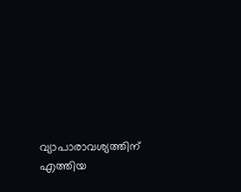വ്യാപാരാവശ്യത്തിന് എത്തിയ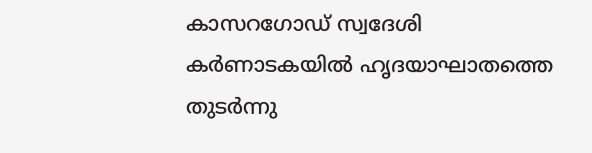കാസറഗോഡ് സ്വദേശി കര്‍ണാടകയില്‍ ഹൃദയാഘാതത്തെ തുടര്‍ന്നു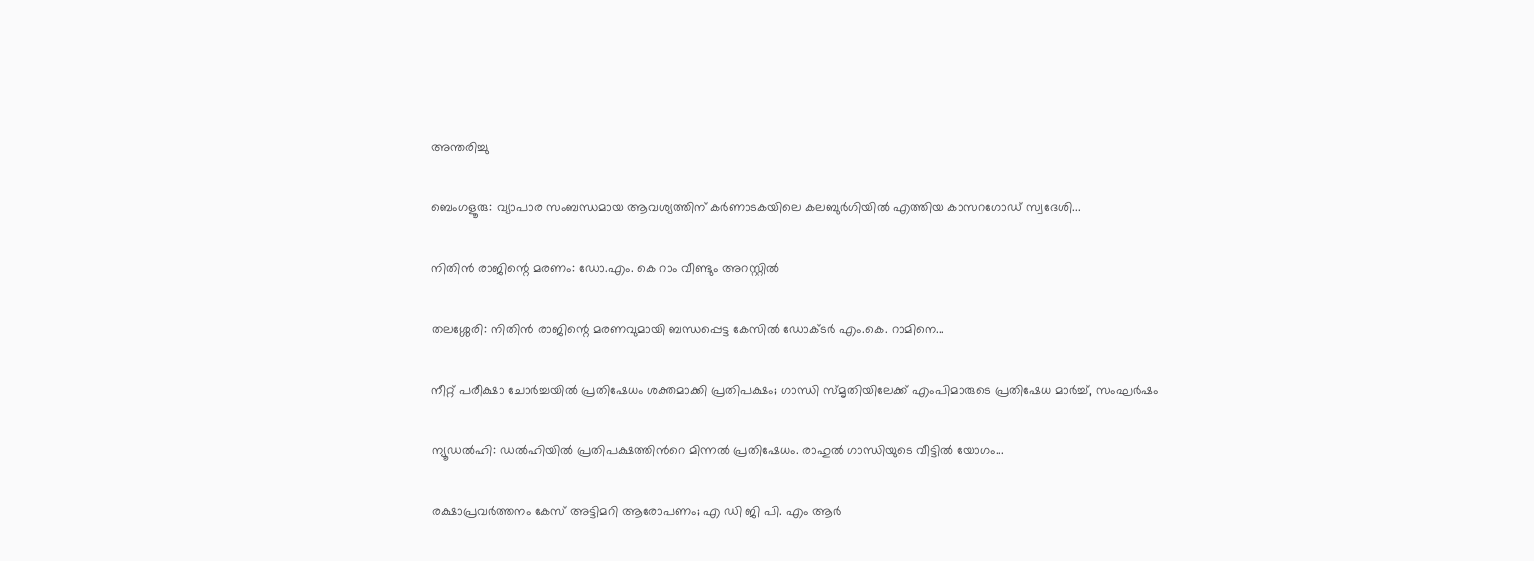അന്തരിച്ചു

ബെംഗളൂരു: വ്യാപാര സംബന്ധമായ ആവശ്യത്തിന് കര്‍ണാടകയിലെ കലബുര്‍ഗിയില്‍ എത്തിയ കാസറഗോഡ് സ്വദേശി...

നിതിന്‍ രാജിന്റെ മരണം: ഡോ.എം. കെ റാം വീണ്ടും അറസ്റ്റില്‍

തലശ്ശേരി: നിതിൻ രാജിന്റെ മരണവുമായി ബന്ധപ്പെട്ട കേസിൽ ഡോക്ടർ എം.കെ. റാമിനെ...

നീറ്റ് പരീക്ഷാ ചോർച്ചയിൽ പ്രതിഷേധം ശക്തമാക്കി പ്രതിപക്ഷം; ഗാന്ധി സ്മൃതിയിലേക്ക് എംപിമാരുടെ പ്രതിഷേധ മാർച്ച്, സംഘര്‍ഷം

ന്യൂഡല്‍ഹി: ഡല്‍ഹിയില്‍ പ്രതിപക്ഷത്തിന്‍റെ മിന്നൽ പ്രതിഷേധം. രാഹുല്‍ ഗാന്ധിയുടെ വീട്ടില്‍ യോഗം...

രക്ഷാപ്രവര്‍ത്തനം കേസ് അട്ടിമറി ആരോപണം; എ ഡി ജി പി. എം ആര്‍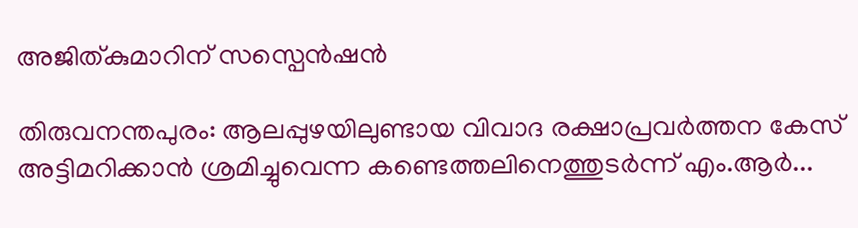അജിത്കുമാറിന് സസ്പെൻഷൻ

തിരുവനന്തപുരം: ആലപ്പുഴയിലുണ്ടായ വിവാദ രക്ഷാപ്രവർത്തന കേസ് അട്ടിമറിക്കാൻ ശ്രമിച്ചുവെന്ന കണ്ടെത്തലിനെത്തുടർന്ന് എം.ആർ...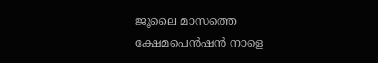ജൂലൈ മാസത്തെ ക്ഷേമപെൻഷൻ നാളെ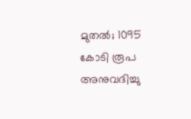മുതല്‍; 1095 കോടി രൂപ അനുവദിച്ചു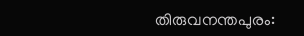തിരുവനന്തപുരം: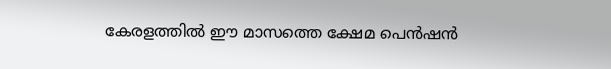കേരളത്തിൽ ഈ മാസത്തെ ക്ഷേമ പെന്‍ഷന്‍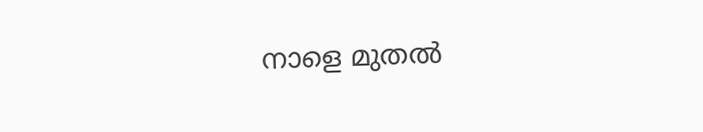നാളെ മുതല്‍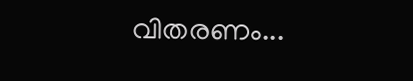വിതരണം...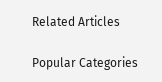Related Articles

Popular Categories